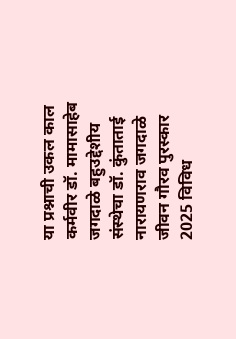या प्रश्नाची उकल काल कर्मवीर डॉ. मामासाहेब जगदाळे बहुउद्देशीय संस्थेचा डॉ. कुंताताई नारायणराव जगदाळे जीवन गौरव पुरस्कार 2025 विविध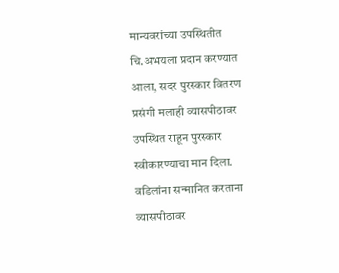मान्यवरांच्या उपस्थितीत चि.अभयला प्रदान करण्यात आला, सदर पुरस्कार वितरण प्रसंगी मलाही व्यासपीठावर उपस्थित राहून पुरस्कार स्वीकारण्याचा मान दिला.
वडिलांना सन्मानित करताना व्यासपीठावर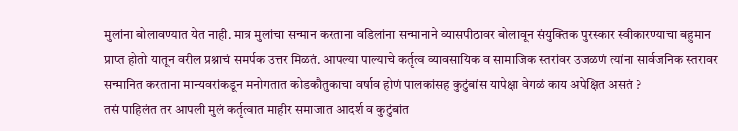मुलांना बोलावण्यात येत नाही. मात्र मुलांचा सन्मान करताना वडिलांना सन्मानाने व्यासपीठावर बोलावून संयुक्तिक पुरस्कार स्वीकारण्याचा बहुमान प्राप्त होतो यातून वरील प्रश्नाचं समर्पक उत्तर मिळतं. आपल्या पाल्याचे कर्तृत्व व्यावसायिक व सामाजिक स्तरांवर उजळणं त्यांना सार्वजनिक स्तरावर सन्मानित करताना मान्यवरांकडून मनोगतात कोडकौतुकाचा वर्षाव होणं पालकांसह कुटुंबांस यापेक्षा वेगळं काय अपेक्षित असतं ?
तसं पाहिलंत तर आपली मुलं कर्तृत्वात माहीर समाजात आदर्श व कुटुंबांत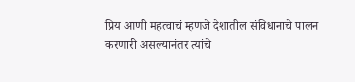प्रिय आणी महत्वाचं म्हणजे देशातील संविधानाचे पालन करणारी असल्यानंतर त्यांचे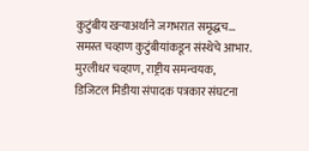कुटुंबीय खऱ्याअर्थाने जगभरात समृद्धच…
समस्त चव्हाण कुटुंबीयांकडून संस्थेचे आभार.
मुरलीधर चव्हाण, राष्ट्रीय समन्वयक,
डिजिटल मिडीया संपादक पत्रकार संघटना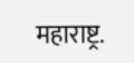महाराष्ट्र.